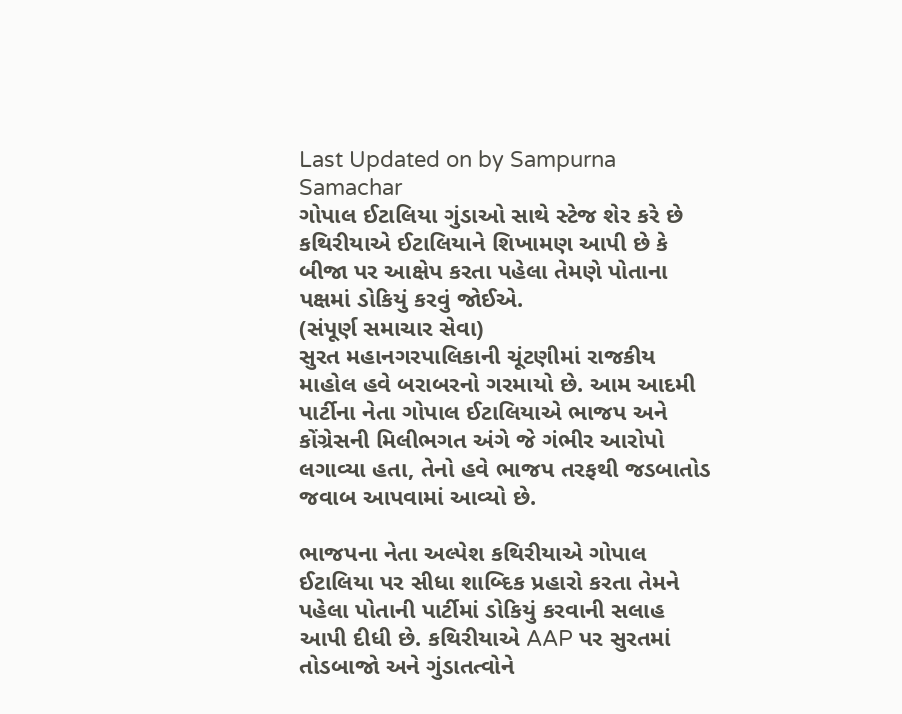Last Updated on by Sampurna Samachar
ગોપાલ ઈટાલિયા ગુંડાઓ સાથે સ્ટેજ શેર કરે છે
કથિરીયાએ ઈટાલિયાને શિખામણ આપી છે કે બીજા પર આક્ષેપ કરતા પહેલા તેમણે પોતાના પક્ષમાં ડોકિયું કરવું જોઈએ.
(સંપૂર્ણ સમાચાર સેવા)
સુરત મહાનગરપાલિકાની ચૂંટણીમાં રાજકીય માહોલ હવે બરાબરનો ગરમાયો છે. આમ આદમી પાર્ટીના નેતા ગોપાલ ઈટાલિયાએ ભાજપ અને કોંગ્રેસની મિલીભગત અંગે જે ગંભીર આરોપો લગાવ્યા હતા, તેનો હવે ભાજપ તરફથી જડબાતોડ જવાબ આપવામાં આવ્યો છે.

ભાજપના નેતા અલ્પેશ કથિરીયાએ ગોપાલ ઈટાલિયા પર સીધા શાબ્દિક પ્રહારો કરતા તેમને પહેલા પોતાની પાર્ટીમાં ડોકિયું કરવાની સલાહ આપી દીધી છે. કથિરીયાએ AAP પર સુરતમાં તોડબાજો અને ગુંડાતત્વોને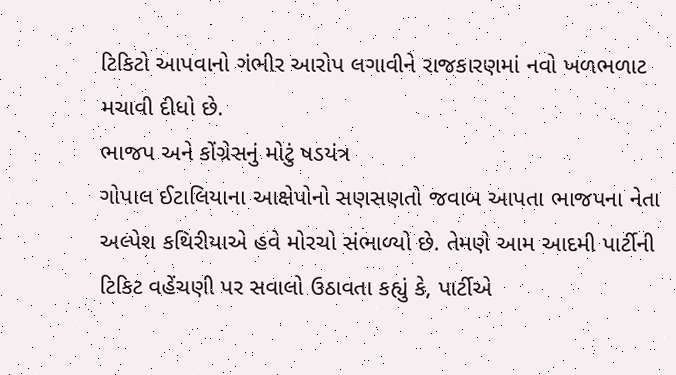ટિકિટો આપવાનો ગંભીર આરોપ લગાવીને રાજકારણમાં નવો ખળભળાટ મચાવી દીધો છે.
ભાજપ અને કોંગ્રેસનું મોટું ષડયંત્ર
ગોપાલ ઈટાલિયાના આક્ષેપોનો સણસણતો જવાબ આપતા ભાજપના નેતા અલ્પેશ કથિરીયાએ હવે મોરચો સંભાળ્યો છે. તેમણે આમ આદમી પાર્ટીની ટિકિટ વહેંચણી પર સવાલો ઉઠાવતા કહ્યું કે, પાર્ટીએ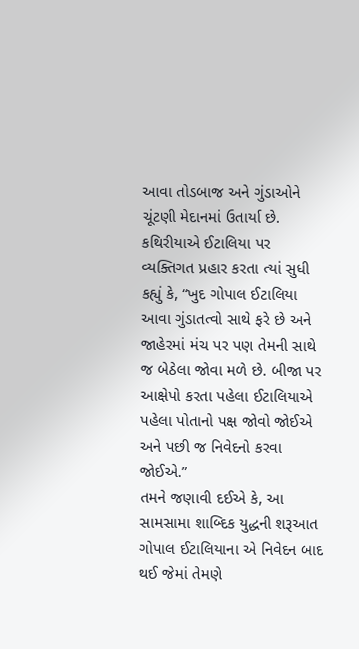આવા તોડબાજ અને ગુંડાઓને ચૂંટણી મેદાનમાં ઉતાર્યા છે.
કથિરીયાએ ઈટાલિયા પર વ્યક્તિગત પ્રહાર કરતા ત્યાં સુધી કહ્યું કે, “ખુદ ગોપાલ ઈટાલિયા આવા ગુંડાતત્વો સાથે ફરે છે અને જાહેરમાં મંચ પર પણ તેમની સાથે જ બેઠેલા જોવા મળે છે. બીજા પર આક્ષેપો કરતા પહેલા ઈટાલિયાએ પહેલા પોતાનો પક્ષ જોવો જોઈએ અને પછી જ નિવેદનો કરવા જોઈએ.”
તમને જણાવી દઈએ કે, આ સામસામા શાબ્દિક યુદ્ધની શરૂઆત ગોપાલ ઈટાલિયાના એ નિવેદન બાદ થઈ જેમાં તેમણે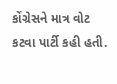કોંગ્રેસને માત્ર વોટ કટવા પાર્ટી કહી હતી.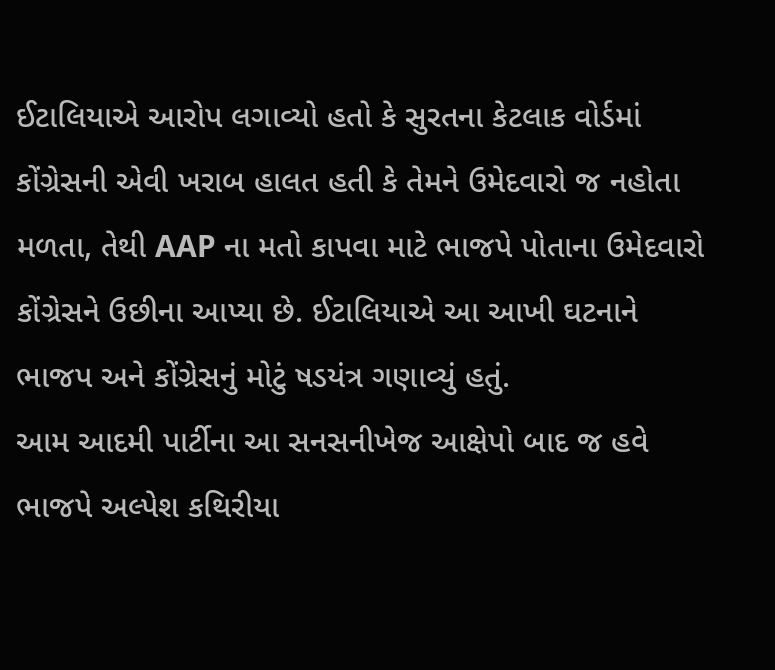ઈટાલિયાએ આરોપ લગાવ્યો હતો કે સુરતના કેટલાક વોર્ડમાં કોંગ્રેસની એવી ખરાબ હાલત હતી કે તેમને ઉમેદવારો જ નહોતા મળતા, તેથી AAP ના મતો કાપવા માટે ભાજપે પોતાના ઉમેદવારો કોંગ્રેસને ઉછીના આપ્યા છે. ઈટાલિયાએ આ આખી ઘટનાને ભાજપ અને કોંગ્રેસનું મોટું ષડયંત્ર ગણાવ્યું હતું.
આમ આદમી પાર્ટીના આ સનસનીખેજ આક્ષેપો બાદ જ હવે ભાજપે અલ્પેશ કથિરીયા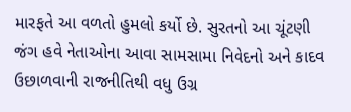મારફતે આ વળતો હુમલો કર્યો છે. સુરતનો આ ચૂંટણી જંગ હવે નેતાઓના આવા સામસામા નિવેદનો અને કાદવ ઉછાળવાની રાજનીતિથી વધુ ઉગ્ર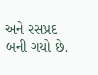અને રસપ્રદ બની ગયો છે.